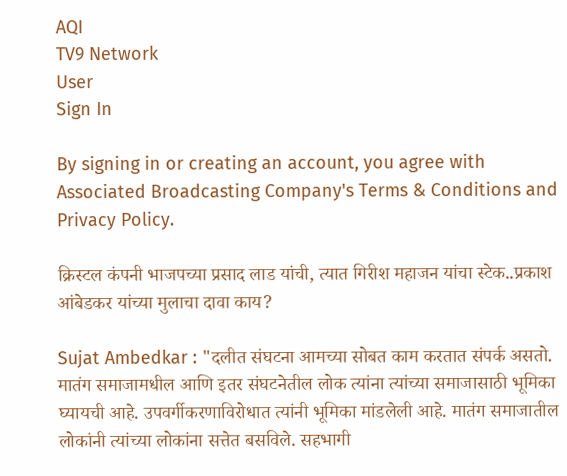AQI
TV9 Network
User
Sign In

By signing in or creating an account, you agree with Associated Broadcasting Company's Terms & Conditions and Privacy Policy.

क्रिस्टल कंपनी भाजपच्या प्रसाद लाड यांची, त्यात गिरीश महाजन यांचा स्टेक..प्रकाश आंबेडकर यांच्या मुलाचा दावा काय?

Sujat Ambedkar : "दलीत संघटना आमच्या सोबत काम करतात संपर्क असतो. मातंग समाजामधील आणि इतर संघटनेतील लोक त्यांना त्यांच्या समाजासाठी भूमिका घ्यायची आहे. उपवर्गीकरणाविरोधात त्यांनी भूमिका मांडलेली आहे. मातंग समाजातील लोकांनी त्यांच्या लोकांना सत्तेत बसविले. सहभागी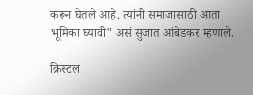करून घेतले आहे. त्यांनी समाजासाठी आता भूमिका घ्यावी" असं सुजात आंबेडकर म्हणाले.

क्रिस्टल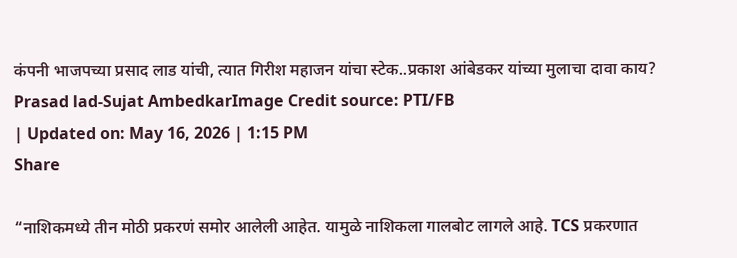कंपनी भाजपच्या प्रसाद लाड यांची, त्यात गिरीश महाजन यांचा स्टेक..प्रकाश आंबेडकर यांच्या मुलाचा दावा काय?
Prasad lad-Sujat AmbedkarImage Credit source: PTI/FB
| Updated on: May 16, 2026 | 1:15 PM
Share

“नाशिकमध्ये तीन मोठी प्रकरणं समोर आलेली आहेत. यामुळे नाशिकला गालबोट लागले आहे. TCS प्रकरणात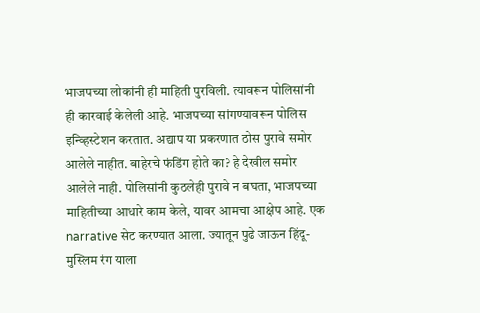भाजपच्या लोकांनी ही माहिती पुरविली. त्यावरून पोलिसांनी ही कारवाई केलेली आहे. भाजपच्या सांगण्यावरून पोलिस इन्व्हिस्टेशन करतात. अद्याप या प्रकरणात ठोस पुरावे समोर आलेले नाहीत. बाहेरचे फंडिंग होते का? हे देखील समोर आलेले नाही. पोलिसांनी कुठलेही पुरावे न बघता, भाजपच्या माहितीच्या आधारे काम केले, यावर आमचा आक्षेप आहे. एक narrative सेट करण्यात आला. ज्यातून पुढे जाऊन हिंदू-मुस्लिम रंग याला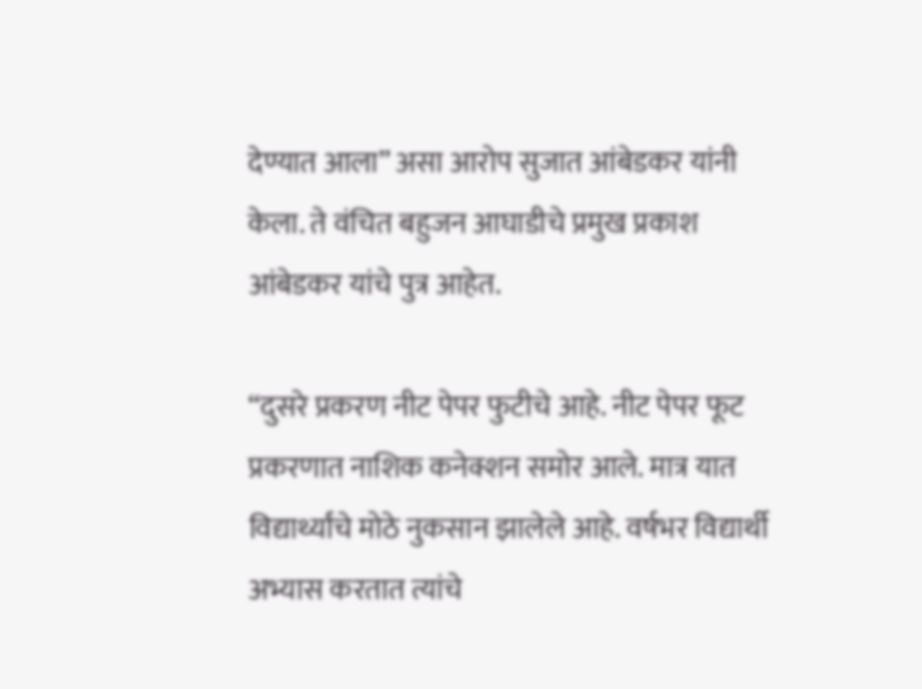देण्यात आला” असा आरोप सुजात आंबेडकर यांनी केला. ते वंचित बहुजन आघाडीचे प्रमुख प्रकाश आंबेडकर यांचे पुत्र आहेत.

“दुसरे प्रकरण नीट पेपर फुटीचे आहे. नीट पेपर फूट प्रकरणात नाशिक कनेक्शन समोर आले. मात्र यात विद्यार्थ्यांचे मोठे नुकसान झालेले आहे. वर्षभर विद्यार्थी अभ्यास करतात त्यांचे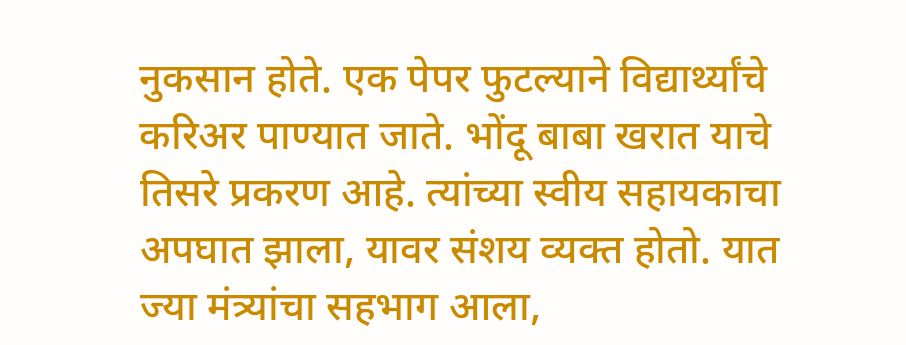नुकसान होते. एक पेपर फुटल्याने विद्यार्थ्यांचे करिअर पाण्यात जाते. भोंदू बाबा खरात याचे तिसरे प्रकरण आहे. त्यांच्या स्वीय सहायकाचा अपघात झाला, यावर संशय व्यक्त होतो. यात ज्या मंत्र्यांचा सहभाग आला,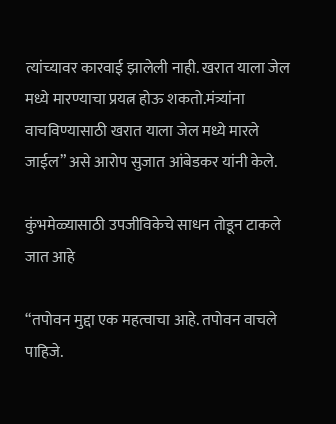त्यांच्यावर कारवाई झालेली नाही. खरात याला जेल मध्ये मारण्याचा प्रयत्न होऊ शकतो.मंत्र्यांना वाचविण्यासाठी खरात याला जेल मध्ये मारले जाईल” असे आरोप सुजात आंबेडकर यांनी केले.

कुंभमेळ्यासाठी उपजीविकेचे साधन तोडून टाकले जात आहे

“तपोवन मुद्दा एक महत्वाचा आहे. तपोवन वाचले पाहिजे.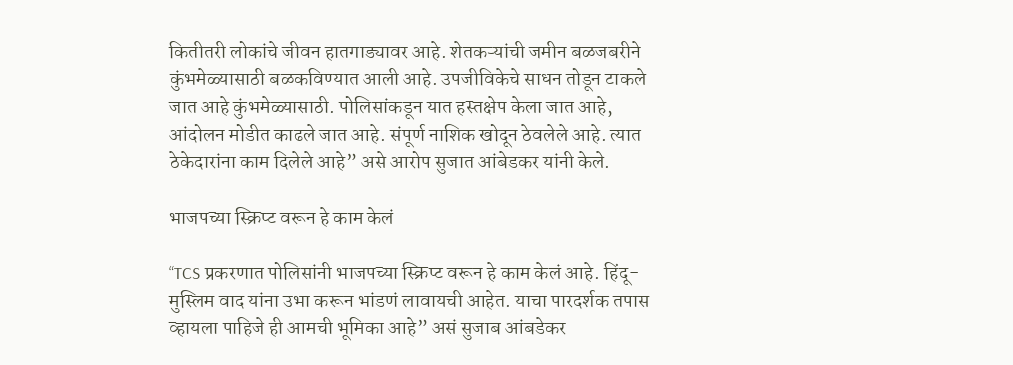कितीतरी लोकांचे जीवन हातगाड्यावर आहे. शेतकऱ्यांची जमीन बळजबरीने कुंभमेळ्यासाठी बळकविण्यात आली आहे. उपजीविकेचे साधन तोडून टाकले जात आहे कुंभमेळ्यासाठी. पोलिसांकडून यात हस्तक्षेप केला जात आहे, आंदोलन मोडीत काढले जात आहे. संपूर्ण नाशिक खोदून ठेवलेले आहे. त्यात ठेकेदारांना काम दिलेले आहे” असे आरोप सुजात आंबेडकर यांनी केले.

भाजपच्या स्क्रिप्ट वरून हे काम केलं

“TCS प्रकरणात पोलिसांनी भाजपच्या स्क्रिप्ट वरून हे काम केलं आहे. हिंदू-मुस्लिम वाद यांना उभा करून भांडणं लावायची आहेत. याचा पारदर्शक तपास व्हायला पाहिजे ही आमची भूमिका आहे” असं सुजाब आंबडेकर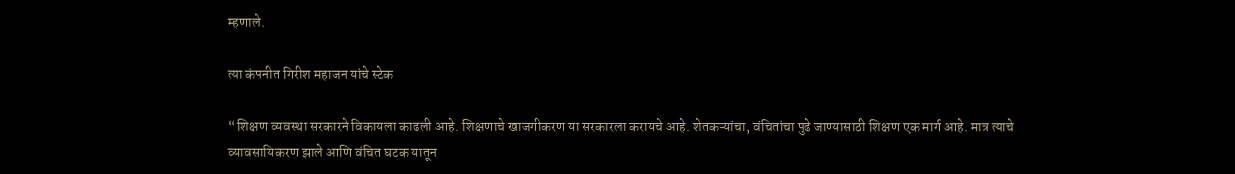म्हणाले.

त्या कंपनीत गिरीश महाजन यांचे स्टेक

“शिक्षण व्यवस्था सरकारने विकायला काढली आहे. शिक्षणाचे खाजगीकरण या सरकारला करायचे आहे. शेतकऱ्यांचा, वंचितांचा पुढे जाण्यासाठी शिक्षण एक मार्ग आहे. मात्र त्याचे व्यावसायिकरण झाले आणि वंचित घटक यातून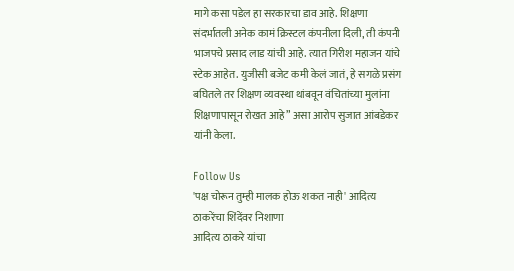मागे कसा पडेल हा सरकारचा डाव आहे. शिक्षणा संदर्भातली अनेक कामं क्रिस्टल कंपनीला दिली, ती कंपनी भाजपचे प्रसाद लाड यांची आहे. त्यात गिरीश महाजन यांचे स्टेक आहेत. युजीसी बजेट कमी केलं जातं, हे सगळे प्रसंग बघितले तर शिक्षण व्यवस्था थांबवून वंचितांच्या मुलांना शिक्षणापासून रोखत आहे” असा आरोप सुजात आंबडेकर यांनी केला.

Follow Us
'पक्ष चोरून तुम्ही मालक होऊ शकत नाही' आदित्य ठाकरेंचा शिंदेंवर निशाणा
आदित्य ठाकरे यांचा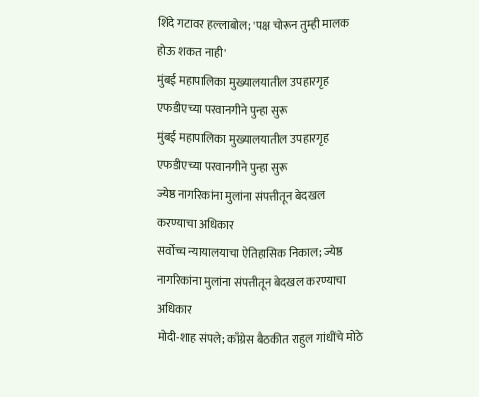शिंदे गटावर हल्लाबोल; 'पक्ष चोरून तुम्ही मालक होऊ शकत नाही'
मुंबई महापालिका मुख्यालयातील उपहारगृह एफडीएच्या परवानगीने पुन्हा सुरू
मुंबई महापालिका मुख्यालयातील उपहारगृह एफडीएच्या परवानगीने पुन्हा सुरू
ज्येष्ठ नागरिकांना मुलांना संपत्तीतून बेदखल करण्याचा अधिकार
सर्वोच्च न्यायालयाचा ऐतिहासिक निकाल; ज्येष्ठ नागरिकांना मुलांना संपत्तीतून बेदखल करण्याचा अधिकार
मोदी-शाह संपले; काँग्रेस बैठकीत राहुल गांधींचे मोठे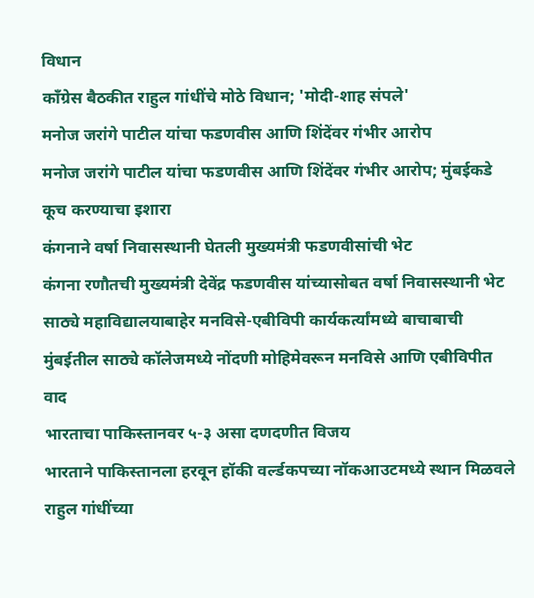विधान
काँग्रेस बैठकीत राहुल गांधींचे मोठे विधान; 'मोदी-शाह संपले'
मनोज जरांगे पाटील यांचा फडणवीस आणि शिंदेंवर गंभीर आरोप
मनोज जरांगे पाटील यांचा फडणवीस आणि शिंदेंवर गंभीर आरोप; मुंबईकडे कूच करण्याचा इशारा
कंगनाने वर्षा निवासस्थानी घेतली मुख्यमंत्री फडणवीसांची भेट
कंगना रणौतची मुख्यमंत्री देवेंद्र फडणवीस यांच्यासोबत वर्षा निवासस्थानी भेट
साठ्ये महाविद्यालयाबाहेर मनविसे-एबीविपी कार्यकर्त्यांमध्ये बाचाबाची
मुंबईतील साठ्ये कॉलेजमध्ये नोंदणी मोहिमेवरून मनविसे आणि एबीविपीत वाद
भारताचा पाकिस्तानवर ५-३ असा दणदणीत विजय
भारताने पाकिस्तानला हरवून हॉकी वर्ल्डकपच्या नॉकआउटमध्ये स्थान मिळवले
राहुल गांधींच्या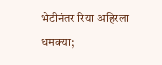भेटीनंतर रिया अहिरला धमक्या;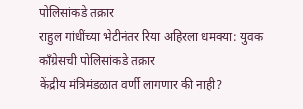पोलिसांकडे तक्रार
राहुल गांधींच्या भेटीनंतर रिया अहिरला धमक्या: युवक काँग्रेसची पोलिसांकडे तक्रार
केंद्रीय मंत्रिमंडळात वर्णी लागणार की नाही?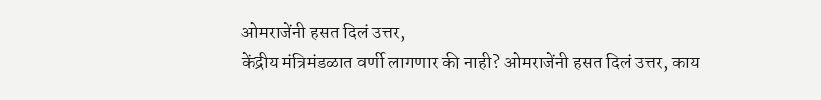ओमराजेंनी हसत दिलं उत्तर,
केंद्रीय मंत्रिमंडळात वर्णी लागणार की नाही? ओमराजेंनी हसत दिलं उत्तर, काय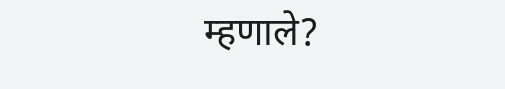म्हणाले?